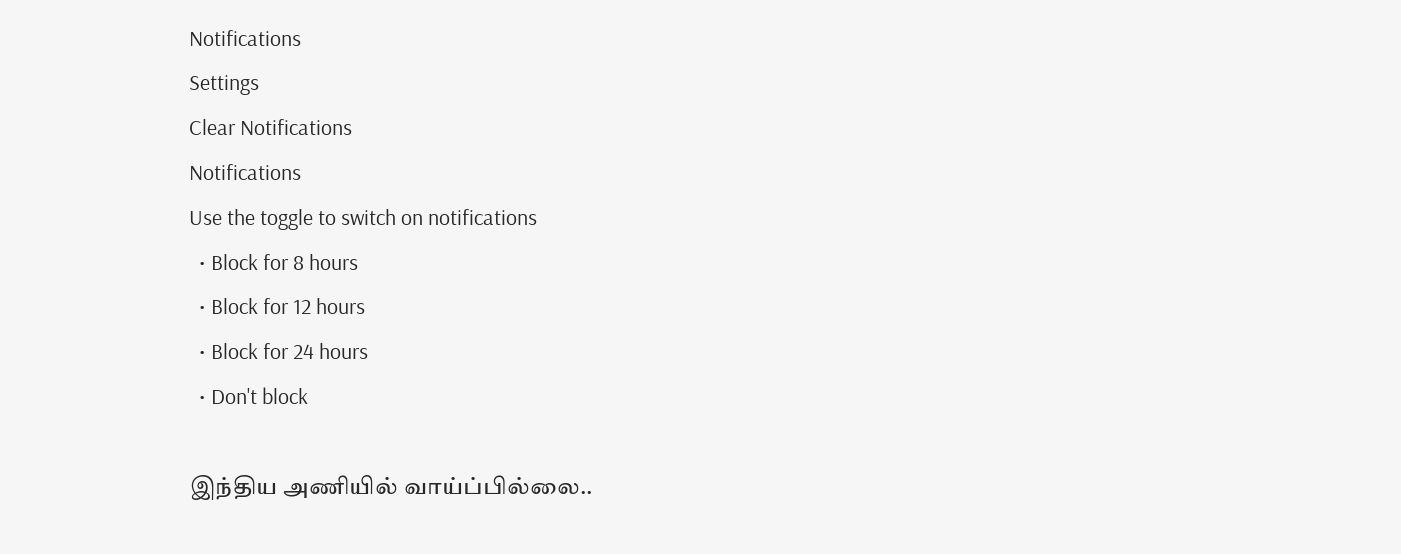Notifications
Settings
Clear Notifications
Notifications
Use the toggle to switch on notifications
  • Block for 8 hours
  • Block for 12 hours
  • Block for 24 hours
  • Don't block

இந்திய அணியில் வாய்ப்பில்லை..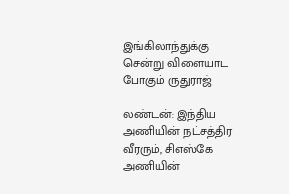இங்கிலாந்துக்கு சென்று விளையாட போகும் ருதுராஜ்

லண்டன்: இந்திய அணியின் நட்சத்திர வீரரும், சிஎஸ்கே அணியின்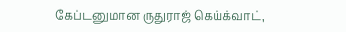கேப்டனுமான ருதுராஜ் கெய்க்வாட்,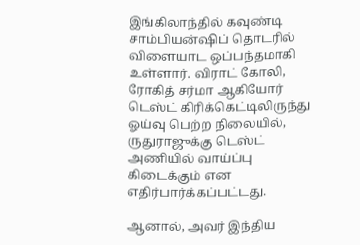இங்கிலாந்தில் கவுண்டி சாம்பியன்ஷிப் தொடரில் விளையாட ஒப்பந்தமாகி உள்ளார். விராட் கோலி, ரோகித் சர்மா ஆகியோர் டெஸ்ட் கிரிக்கெட்டிலிருந்து ஓய்வு பெற்ற நிலையில், ருதுராஜுக்கு டெஸ்ட் அணியில் வாய்ப்பு கிடைக்கும் என எதிர்பார்க்கப்பட்டது.

ஆனால், அவர் இந்திய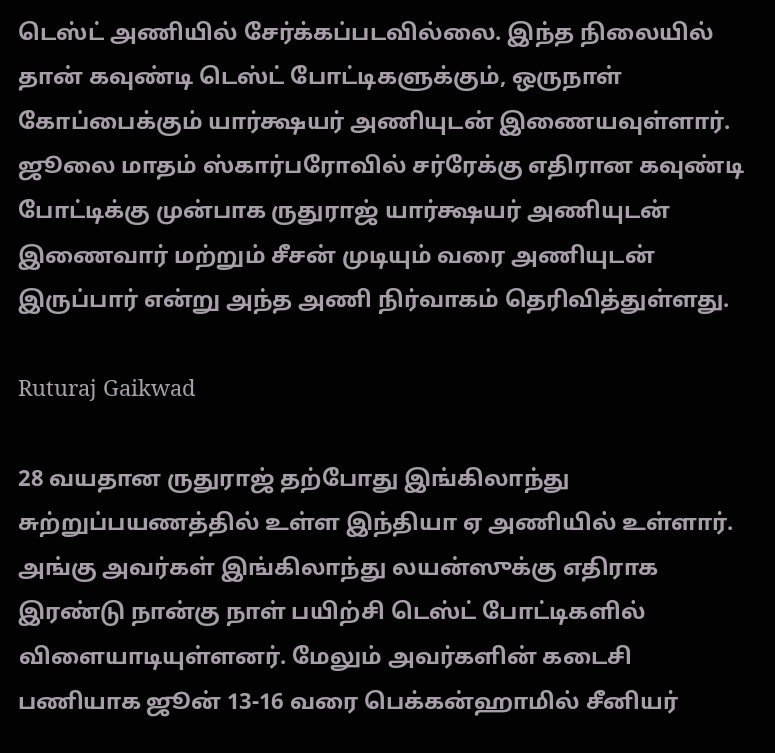டெஸ்ட் அணியில் சேர்க்கப்படவில்லை. இந்த நிலையில் தான் கவுண்டி டெஸ்ட் போட்டிகளுக்கும், ஒருநாள் கோப்பைக்கும் யார்க்ஷயர் அணியுடன் இணையவுள்ளார். ஜூலை மாதம் ஸ்கார்பரோவில் சர்ரேக்கு எதிரான கவுண்டி போட்டிக்கு முன்பாக ருதுராஜ் யார்க்ஷயர் அணியுடன் இணைவார் மற்றும் சீசன் முடியும் வரை அணியுடன் இருப்பார் என்று அந்த அணி நிர்வாகம் தெரிவித்துள்ளது.

Ruturaj Gaikwad

28 வயதான ருதுராஜ் தற்போது இங்கிலாந்து சுற்றுப்பயணத்தில் உள்ள இந்தியா ஏ அணியில் உள்ளார். அங்கு அவர்கள் இங்கிலாந்து லயன்ஸுக்கு எதிராக இரண்டு நான்கு நாள் பயிற்சி டெஸ்ட் போட்டிகளில் விளையாடியுள்ளனர். மேலும் அவர்களின் கடைசி பணியாக ஜூன் 13-16 வரை பெக்கன்ஹாமில் சீனியர்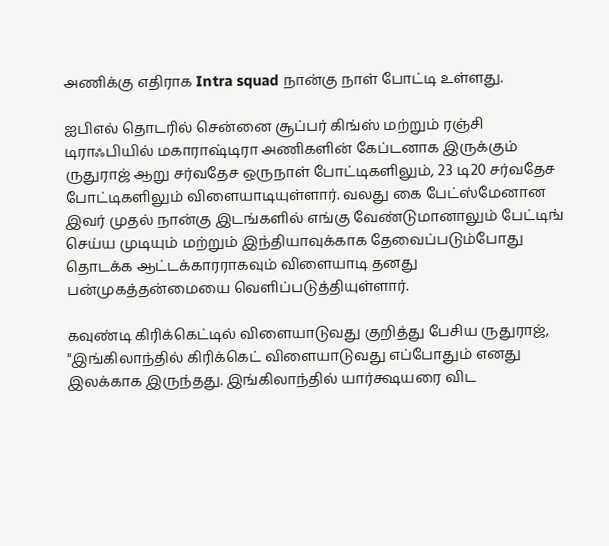அணிக்கு எதிராக Intra squad நான்கு நாள் போட்டி உள்ளது.

ஐபிஎல் தொடரில் சென்னை சூப்பர் கிங்ஸ் மற்றும் ரஞ்சி டிராஃபியில் மகாராஷ்டிரா அணிகளின் கேப்டனாக இருக்கும் ருதுராஜ் ஆறு சர்வதேச ஒருநாள் போட்டிகளிலும், 23 டி20 சர்வதேச போட்டிகளிலும் விளையாடியுள்ளார். வலது கை பேட்ஸ்மேனான இவர் முதல் நான்கு இடங்களில் எங்கு வேண்டுமானாலும் பேட்டிங் செய்ய முடியும் மற்றும் இந்தியாவுக்காக தேவைப்படும்போது தொடக்க ஆட்டக்காரராகவும் விளையாடி தனது பன்முகத்தன்மையை வெளிப்படுத்தியுள்ளார்.

கவுண்டி கிரிக்கெட்டில் விளையாடுவது குறித்து பேசிய ருதுராஜ், "இங்கிலாந்தில் கிரிக்கெட் விளையாடுவது எப்போதும் எனது இலக்காக இருந்தது. இங்கிலாந்தில் யார்க்ஷயரை விட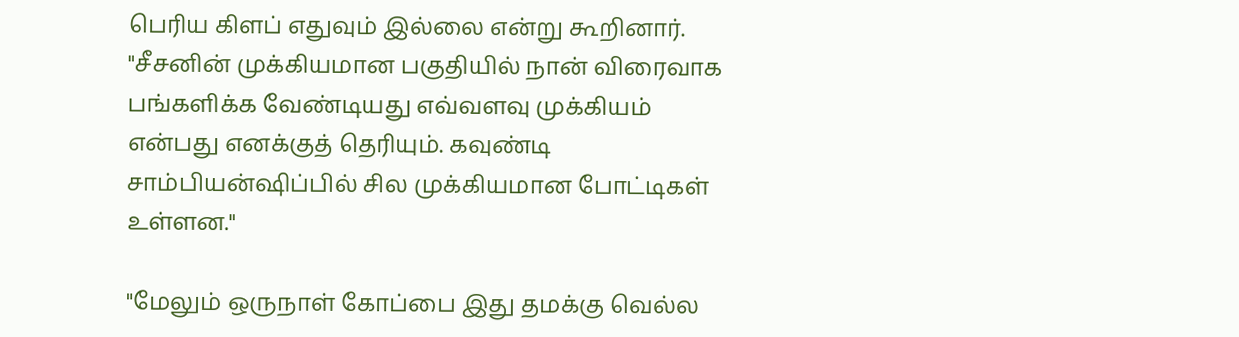பெரிய கிளப் எதுவும் இல்லை என்று கூறினார். "சீசனின் முக்கியமான பகுதியில் நான் விரைவாக பங்களிக்க வேண்டியது எவ்வளவு முக்கியம் என்பது எனக்குத் தெரியும். கவுண்டி சாம்பியன்ஷிப்பில் சில முக்கியமான போட்டிகள் உள்ளன."

"மேலும் ஒருநாள் கோப்பை இது தமக்கு வெல்ல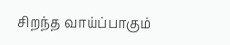சிறந்த வாய்ப்பாகும்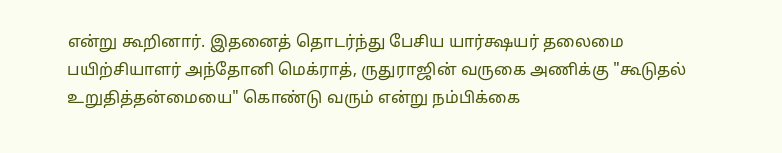என்று கூறினார். இதனைத் தொடர்ந்து பேசிய யார்க்ஷயர் தலைமை பயிற்சியாளர் அந்தோனி மெக்ராத், ருதுராஜின் வருகை அணிக்கு "கூடுதல் உறுதித்தன்மையை" கொண்டு வரும் என்று நம்பிக்கை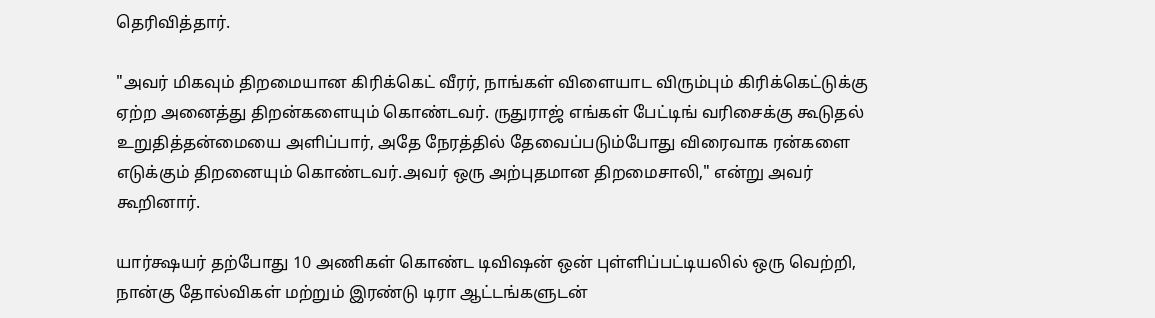தெரிவித்தார்.

"அவர் மிகவும் திறமையான கிரிக்கெட் வீரர், நாங்கள் விளையாட விரும்பும் கிரிக்கெட்டுக்கு ஏற்ற அனைத்து திறன்களையும் கொண்டவர். ருதுராஜ் எங்கள் பேட்டிங் வரிசைக்கு கூடுதல் உறுதித்தன்மையை அளிப்பார், அதே நேரத்தில் தேவைப்படும்போது விரைவாக ரன்களை எடுக்கும் திறனையும் கொண்டவர்.அவர் ஒரு அற்புதமான திறமைசாலி," என்று அவர் கூறினார்.

யார்க்ஷயர் தற்போது 10 அணிகள் கொண்ட டிவிஷன் ஒன் புள்ளிப்பட்டியலில் ஒரு வெற்றி, நான்கு தோல்விகள் மற்றும் இரண்டு டிரா ஆட்டங்களுடன்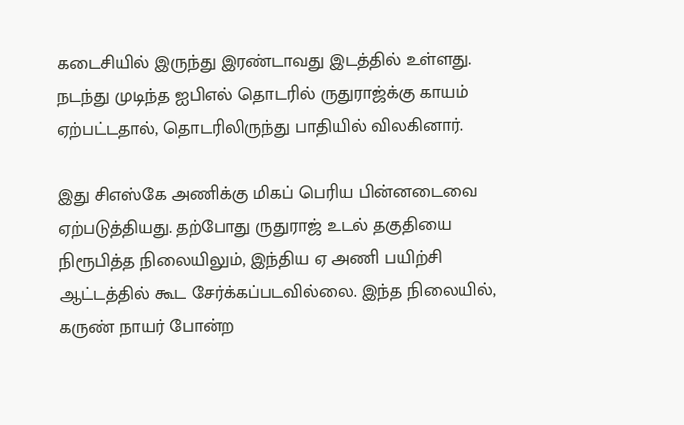கடைசியில் இருந்து இரண்டாவது இடத்தில் உள்ளது. நடந்து முடிந்த ஐபிஎல் தொடரில் ருதுராஜ்க்கு காயம் ஏற்பட்டதால், தொடரிலிருந்து பாதியில் விலகினார்.

இது சிஎஸ்கே அணிக்கு மிகப் பெரிய பின்னடைவை ஏற்படுத்தியது. தற்போது ருதுராஜ் உடல் தகுதியை நிரூபித்த நிலையிலும், இந்திய ஏ அணி பயிற்சி ஆட்டத்தில் கூட சேர்க்கப்படவில்லை. இந்த நிலையில், கருண் நாயர் போன்ற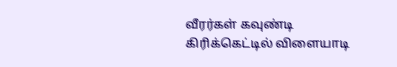வீரர்கள் கவுண்டி கிரிக்கெட்டில் விளையாடி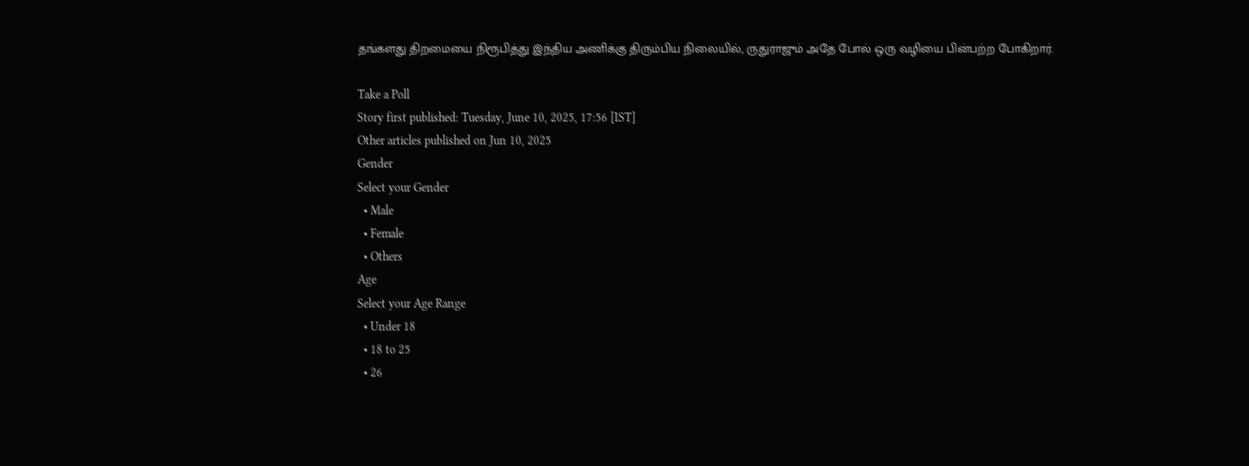தங்களது திறமையை நிரூபித்து இந்திய அணிக்கு திரும்பிய நிலையில், ருதுராஜும் அதே போல் ஒரு வழியை பின்பற்ற போகிறார்.

Take a Poll
Story first published: Tuesday, June 10, 2025, 17:56 [IST]
Other articles published on Jun 10, 2025
Gender
Select your Gender
  • Male
  • Female
  • Others
Age
Select your Age Range
  • Under 18
  • 18 to 25
  • 26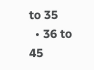to 35
  • 36 to 45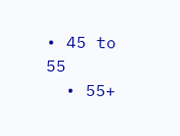• 45 to 55
  • 55+